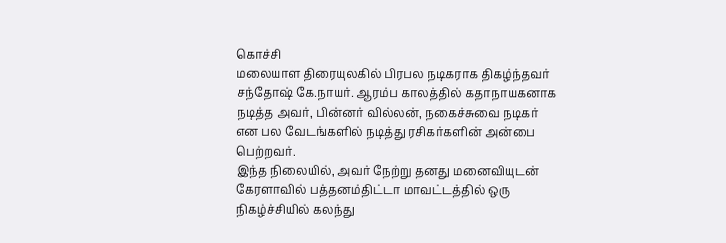கொச்சி
மலையாள திரையுலகில் பிரபல நடிகராக திகழ்ந்தவர் சந்தோஷ் கே.நாயர். ஆரம்ப காலத்தில் கதாநாயகனாக நடித்த அவர், பின்னர் வில்லன், நகைச்சுவை நடிகர் என பல வேடங்களில் நடித்து ரசிகர்களின் அன்பை பெற்றவர்.
இந்த நிலையில், அவர் நேற்று தனது மனைவியுடன் கேரளாவில் பத்தனம்திட்டா மாவட்டத்தில் ஒரு நிகழ்ச்சியில் கலந்து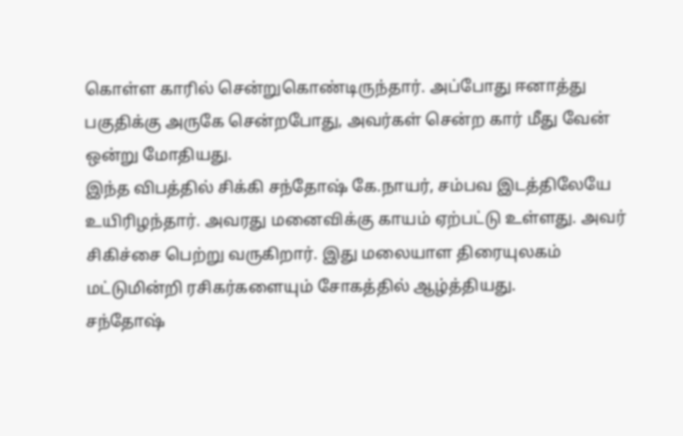கொள்ள காரில் சென்றுகொண்டிருந்தார். அப்போது ஈனாத்து பகுதிக்கு அருகே சென்றபோது, அவர்கள் சென்ற கார் மீது வேன் ஒன்று மோதியது.
இந்த விபத்தில் சிக்கி சந்தோஷ் கே.நாயர், சம்பவ இடத்திலேயே உயிரிழந்தார். அவரது மனைவிக்கு காயம் ஏற்பட்டு உள்ளது. அவர் சிகிச்சை பெற்று வருகிறார். இது மலையாள திரையுலகம் மட்டுமின்றி ரசிகர்களையும் சோகத்தில் ஆழ்த்தியது.
சந்தோஷ்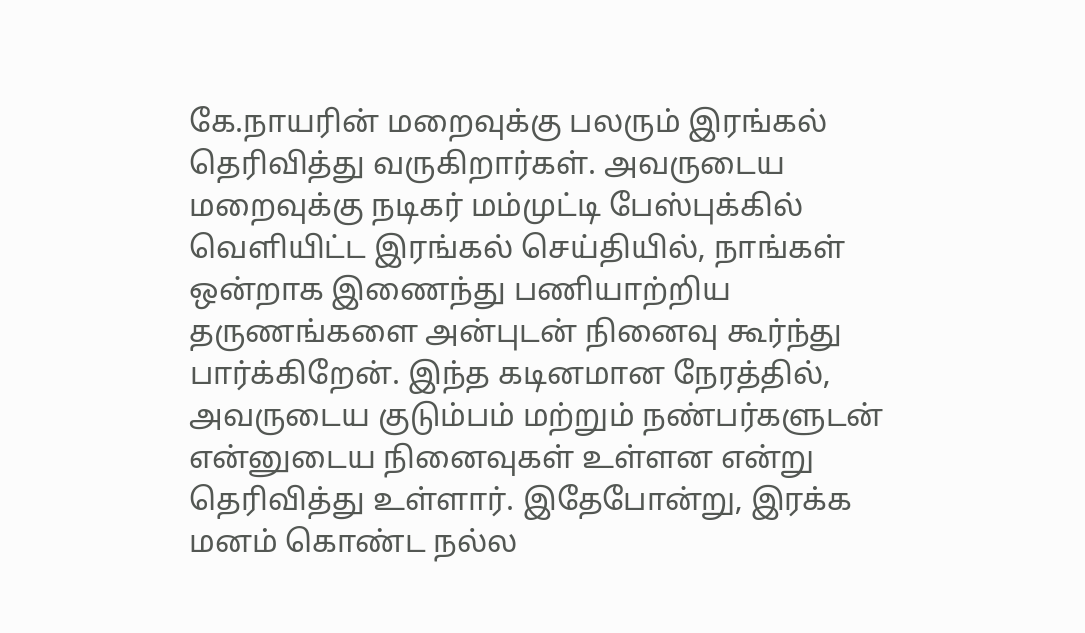கே.நாயரின் மறைவுக்கு பலரும் இரங்கல் தெரிவித்து வருகிறார்கள். அவருடைய மறைவுக்கு நடிகர் மம்முட்டி பேஸ்புக்கில் வெளியிட்ட இரங்கல் செய்தியில், நாங்கள் ஒன்றாக இணைந்து பணியாற்றிய தருணங்களை அன்புடன் நினைவு கூர்ந்து பார்க்கிறேன். இந்த கடினமான நேரத்தில், அவருடைய குடும்பம் மற்றும் நண்பர்களுடன் என்னுடைய நினைவுகள் உள்ளன என்று தெரிவித்து உள்ளார். இதேபோன்று, இரக்க மனம் கொண்ட நல்ல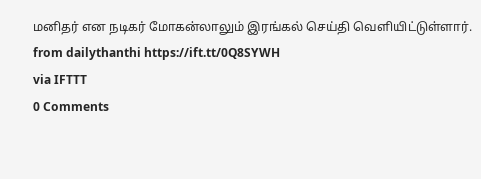மனிதர் என நடிகர் மோகன்லாலும் இரங்கல் செய்தி வெளியிட்டுள்ளார்.
from dailythanthi https://ift.tt/0Q8SYWH
via IFTTT
0 Comments